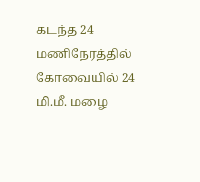கடந்த 24 மணிநேரத்தில் கோவையில் 24 மி.மீ. மழை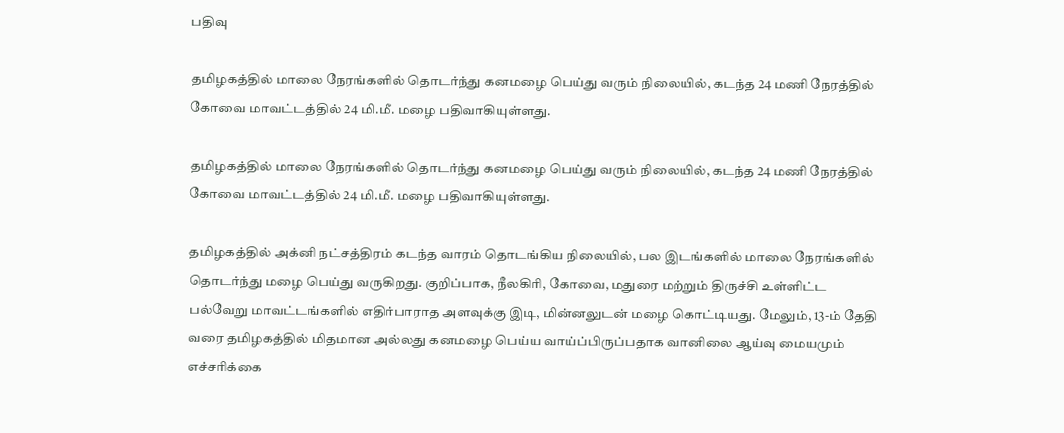பதிவு

தமிழகத்தில் மாலை நேரங்களில் தொடர்ந்து கனமழை பெய்து வரும் நிலையில், கடந்த 24 மணி நேரத்தில் கோவை மாவட்டத்தில் 24 மி.மீ. மழை பதிவாகியுள்ளது.

தமிழகத்தில் மாலை நேரங்களில் தொடர்ந்து கனமழை பெய்து வரும் நிலையில், கடந்த 24 மணி நேரத்தில் கோவை மாவட்டத்தில் 24 மி.மீ. மழை பதிவாகியுள்ளது.

தமிழகத்தில் அக்னி நட்சத்திரம் கடந்த வாரம் தொடங்கிய நிலையில், பல இடங்களில் மாலை நேரங்களில் தொடர்ந்து மழை பெய்து வருகிறது. குறிப்பாக, நீலகிரி, கோவை, மதுரை மற்றும் திருச்சி உள்ளிட்ட பல்வேறு மாவட்டங்களில் எதிர்பாராத அளவுக்கு இடி, மின்னலுடன் மழை கொட்டியது. மேலும், 13-ம் தேதி வரை தமிழகத்தில் மிதமான அல்லது கனமழை பெய்ய வாய்ப்பிருப்பதாக வானிலை ஆய்வு மையமும் எச்சரிக்கை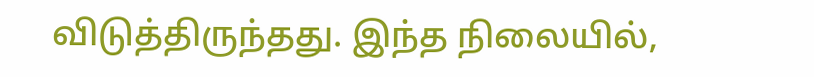விடுத்திருந்தது. இந்த நிலையில்,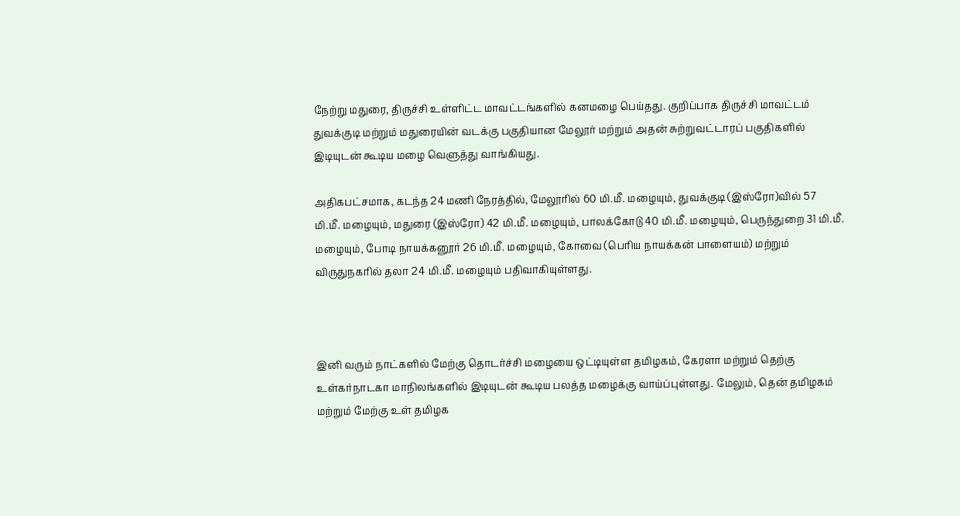நேற்று மதுரை, திருச்சி உள்ளிட்ட மாவட்டங்களில் கனமழை பெய்தது. குறிப்பாக திருச்சி மாவட்டம் துவக்குடி மற்றும் மதுரையின் வடக்கு பகுதியான மேலூர் மற்றும் அதன் சுற்றுவட்டாரப் பகுதிகளில் இடியுடன் கூடிய மழை வெளுத்து வாங்கியது.

அதிகபட்சமாக, கடந்த 24 மணி நேரத்தில், மேலூரில் 60 மி.மீ. மழையும், துவக்குடி (இஸ்ரோ)வில் 57 மி.மீ. மழையும், மதுரை (இஸ்ரோ) 42 மி.மீ. மழையும், பாலக்கோடு 40 மி.மீ. மழையும், பெருந்துறை 31 மி.மீ. மழையும், போடி நாயக்கனூர் 26 மி.மீ. மழையும், கோவை (பெரிய நாயக்கன் பாளையம்) மற்றும் விருதுநகரில் தலா 24 மி.மீ. மழையும் பதிவாகியுள்ளது.



இனி வரும் நாட்களில் மேற்கு தொடர்ச்சி மழையை ஒட்டியுள்ள தமிழகம், கேரளா மற்றும் தெற்கு உள்கர்நாடகா மாநிலங்களில் இடியுடன் கூடிய பலத்த மழைக்கு வாய்ப்புள்ளது. மேலும், தென் தமிழகம் மற்றும் மேற்கு உள் தமிழக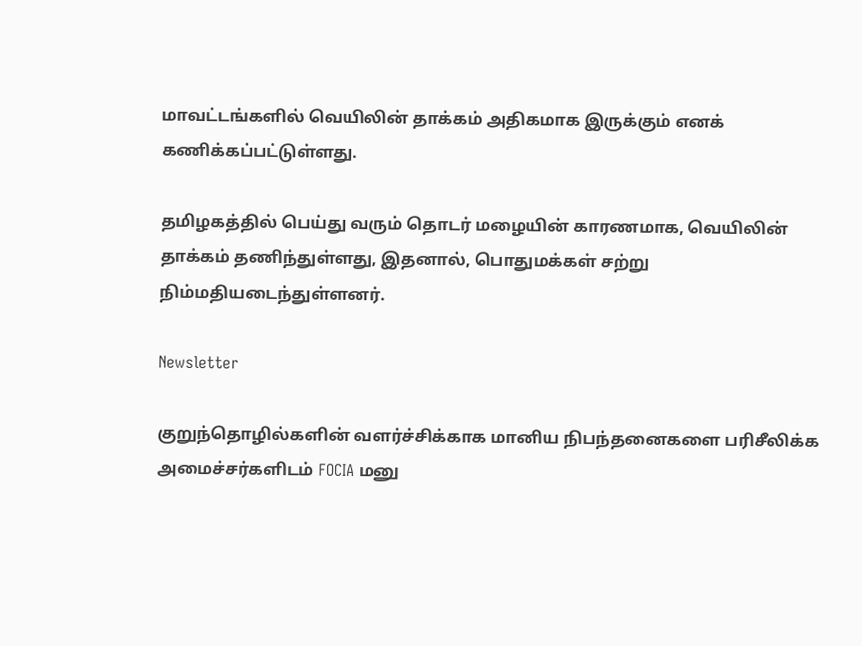மாவட்டங்களில் வெயிலின் தாக்கம் அதிகமாக இருக்கும் எனக் கணிக்கப்பட்டுள்ளது.

தமிழகத்தில் பெய்து வரும் தொடர் மழையின் காரணமாக, வெயிலின் தாக்கம் தணிந்துள்ளது, இதனால், பொதுமக்கள் சற்று நிம்மதியடைந்துள்ளனர்.

Newsletter

குறுந்தொழில்களின் வளர்ச்சிக்காக மானிய நிபந்தனைகளை பரிசீலிக்க அமைச்சர்களிடம் FOCIA மனு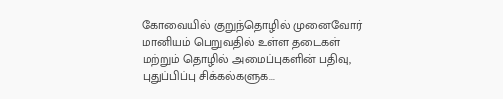கோவையில் குறுந்தொழில் முனைவோர் மானியம் பெறுவதில் உள்ள தடைகள் மற்றும் தொழில் அமைப்புகளின் பதிவு, புதுப்பிப்பு சிக்கல்களுக...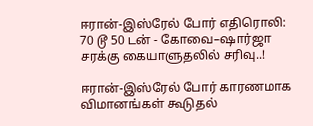ஈரான்-இஸ்ரேல் போர் எதிரொலி: 70 டூ 50 டன் - கோவை–ஷார்ஜா சரக்கு கையாளுதலில் சரிவு..!

ஈரான்-இஸ்ரேல் போர் காரணமாக விமானங்கள் கூடுதல்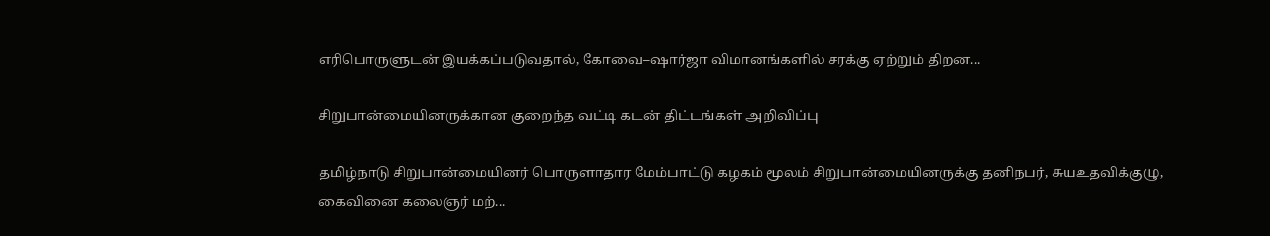எரிபொருளுடன் இயக்கப்படுவதால், கோவை–ஷார்ஜா விமானங்களில் சரக்கு ஏற்றும் திறன...

சிறுபான்மையினருக்கான குறைந்த வட்டி கடன் திட்டங்கள் அறிவிப்பு

தமிழ்நாடு சிறுபான்மையினர் பொருளாதார மேம்பாட்டு கழகம் மூலம் சிறுபான்மையினருக்கு தனிநபர், சுயஉதவிக்குழு, கைவினை கலைஞர் மற்...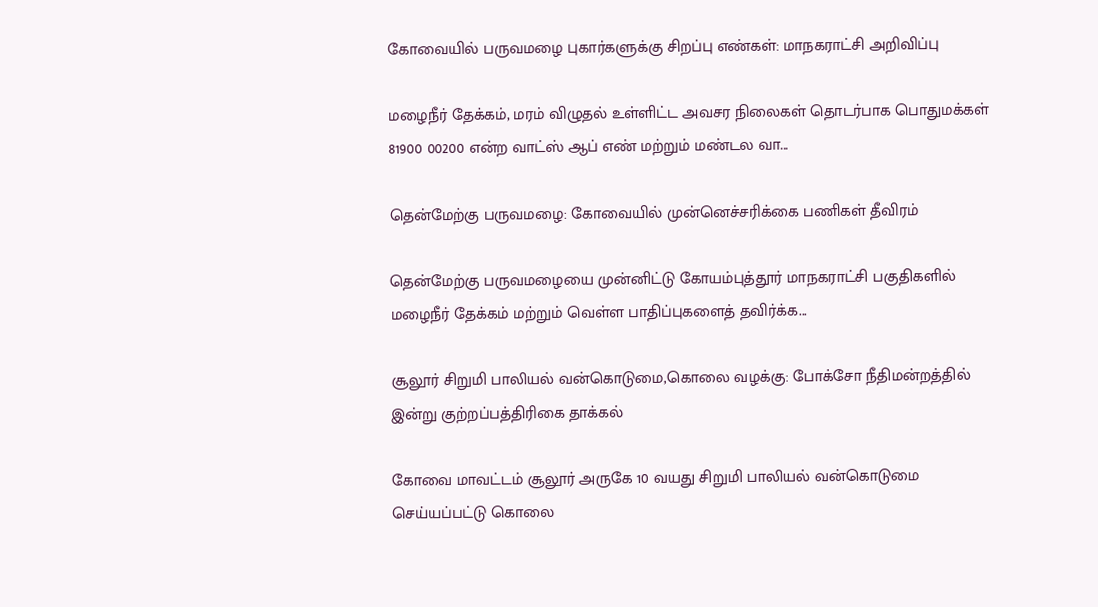கோவையில் பருவமழை புகார்களுக்கு சிறப்பு எண்கள்: மாநகராட்சி அறிவிப்பு

மழைநீர் தேக்கம், மரம் விழுதல் உள்ளிட்ட அவசர நிலைகள் தொடர்பாக பொதுமக்கள் 81900 00200 என்ற வாட்ஸ் ஆப் எண் மற்றும் மண்டல வா...

தென்மேற்கு பருவமழை: கோவையில் முன்னெச்சரிக்கை பணிகள் தீவிரம்

தென்மேற்கு பருவமழையை முன்னிட்டு கோயம்புத்தூர் மாநகராட்சி பகுதிகளில் மழைநீர் தேக்கம் மற்றும் வெள்ள பாதிப்புகளைத் தவிர்க்க...

சூலூர் சிறுமி பாலியல் வன்கொடுமை,கொலை வழக்கு: போக்சோ நீதிமன்றத்தில் இன்று குற்றப்பத்திரிகை தாக்கல்

கோவை மாவட்டம் சூலூர் அருகே 10 வயது சிறுமி பாலியல் வன்கொடுமை செய்யப்பட்டு கொலை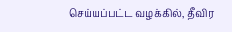செய்யப்பட்ட வழக்கில், தீவிர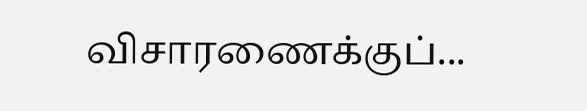விசாரணைக்குப்...